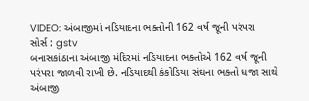VIDEO: અંબાજીમાં નડિયાદના ભક્તોની 162 વર્ષ જૂની પરંપરા
સોર્સ : gstv
બનાસકાંઠાના અંબાજી મંદિરમાં નડિયાદના ભક્તોએ 162 વર્ષ જૂની પરંપરા જાળવી રાખી છે. નડિયાદથી કંકોડિયા સંઘના ભક્તો ધજા સાથે અંબાજી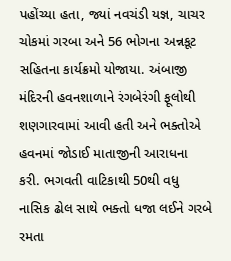પહોંચ્યા હતા, જ્યાં નવચંડી યજ્ઞ, ચાચર ચોકમાં ગરબા અને 56 ભોગના અન્નકૂટ સહિતના કાર્યક્રમો યોજાયા. અંબાજી મંદિરની હવનશાળાને રંગબેરંગી ફૂલોથી શણગારવામાં આવી હતી અને ભક્તોએ હવનમાં જોડાઈ માતાજીની આરાધના કરી. ભગવતી વાટિકાથી 50થી વધુ નાસિક ઢોલ સાથે ભક્તો ધજા લઈને ગરબે રમતા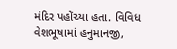મંદિર પહોંચ્યા હતા. વિવિધ વેશભૂષામાં હનુમાનજી,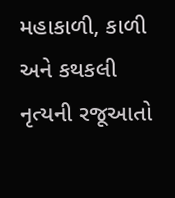મહાકાળી, કાળી અને કથકલી નૃત્યની રજૂઆતો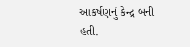આકર્ષણનું કેન્દ્ર બની હતી.